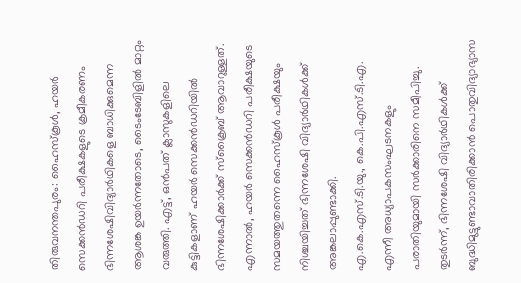തിരുവനന്തപുരം: ഹൈസ്കൂൾ, ഹയർ സെക്കൻഡറി പരീക്ഷകളുടെ ക്രമീകരണം ഭിന്നശേഷിവിദ്യാർഥികളെ ബാധിക്കുമെന്ന ആശങ്ക ഉയർന്നതോടെ, ടൈംടേബിളിൽ മാറ്റം വരുത്തി. എട്ട്, ഒൻപത് ക്ലാസുകളിലെ കുട്ടികളാണ് ഹയർ സെക്കൻഡറിയിൽ ഭിന്നശേഷിക്കാർക്ക് സ്ക്രൈബ് ആവാറുള്ളത്. എന്നാൽ, ഹയർ സെക്കൻഡറി പരീക്ഷയുടെ സമയത്തുതന്നെ ഹൈസ്കൂൾ പരീക്ഷയും നിശ്ചയിച്ചത് ഭിന്നശേഷി വിദ്യാർഥികൾക്ക് അങ്കലാപ്പുണ്ടാക്കി.
എ.കെ.എസ്.ടി.യു., കെ.പി.എസ്.ടി.എ. എന്നീ അധ്യാപകസംഘടനകളും പരാതിയുമായി സർക്കാരിനെ സമീപിച്ചു.
തുടർന്ന്, ഭിന്നശേഷി വിദ്യാർഥികൾക്ക് ബുദ്ധിമുട്ടുണ്ടാവാതിരിക്കാൻ പൊതുവിദ്യാഭ്യാസ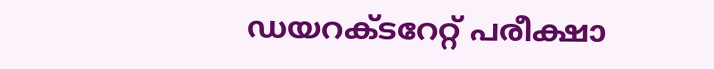ഡയറക്ടറേറ്റ് പരീക്ഷാ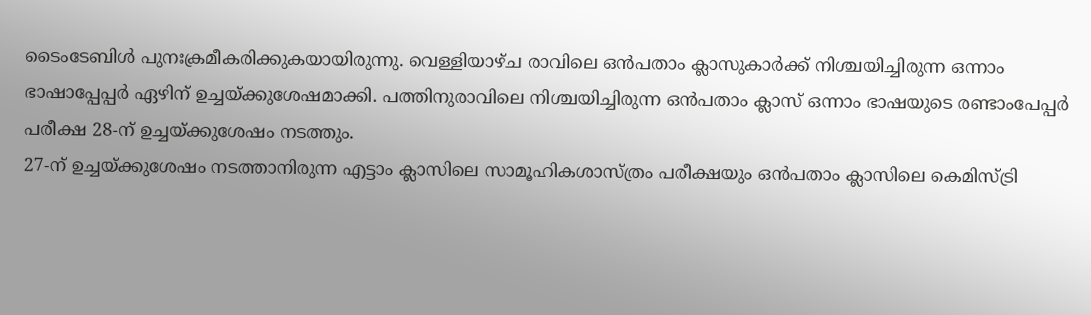ടൈംടേബിൾ പുനഃക്രമീകരിക്കുകയായിരുന്നു. വെള്ളിയാഴ്ച രാവിലെ ഒൻപതാം ക്ലാസുകാർക്ക് നിശ്ചയിച്ചിരുന്ന ഒന്നാം ഭാഷാപ്പേപ്പർ ഏഴിന് ഉച്ചയ്ക്കുശേഷമാക്കി. പത്തിനുരാവിലെ നിശ്ചയിച്ചിരുന്ന ഒൻപതാം ക്ലാസ് ഒന്നാം ഭാഷയുടെ രണ്ടാംപേപ്പർ പരീക്ഷ 28-ന് ഉച്ചയ്ക്കുശേഷം നടത്തും.
27-ന് ഉച്ചയ്ക്കുശേഷം നടത്താനിരുന്ന എട്ടാം ക്ലാസിലെ സാമൂഹികശാസ്ത്രം പരീക്ഷയും ഒൻപതാം ക്ലാസിലെ കെമിസ്ട്രി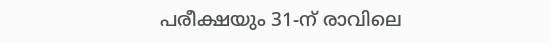പരീക്ഷയും 31-ന് രാവിലെ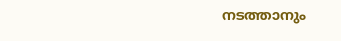നടത്താനും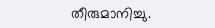തീരുമാനിച്ചു.